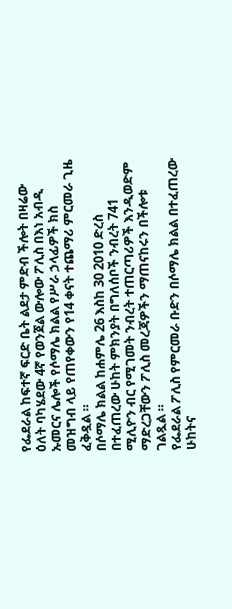የፌደራል ከፍተኛ ፍርድ ቤት ልደታ ምድብ ችሎት በዛሬው ዕለት ባካሄደው 4ኛ የወንጀል ውሎው ፖሊስ በእነ አብዲ ኡመርና ሌሎች የሶማሌ ክልል የሥራ ኃላፊዎች ክስ መዝግብ ላይ የጠየቀውን የ14 ቀናት ተጨማሪ ምርመራ ጊዜ ፈቅዷል ።
በሶማሌ ክልል ከሐምሌ 26 እስከ 30 2010 ድረስ በተፈጠረው ሁከት ምክንያት በግለሰቦች ንብረት 741 ሚሊዮን ብር የሚገመት ንብረት ተጠርጣሪዎች እንዲወድም ማድረጋቸውን ፖሊስ መረጃዎችን ማጠናከሩን በችሎቱ ገልጿል ።
የፌደራል ፖሊስ የምርመራ ቡድን በሶማሌ ክልል በተፈጠረው ሁከትና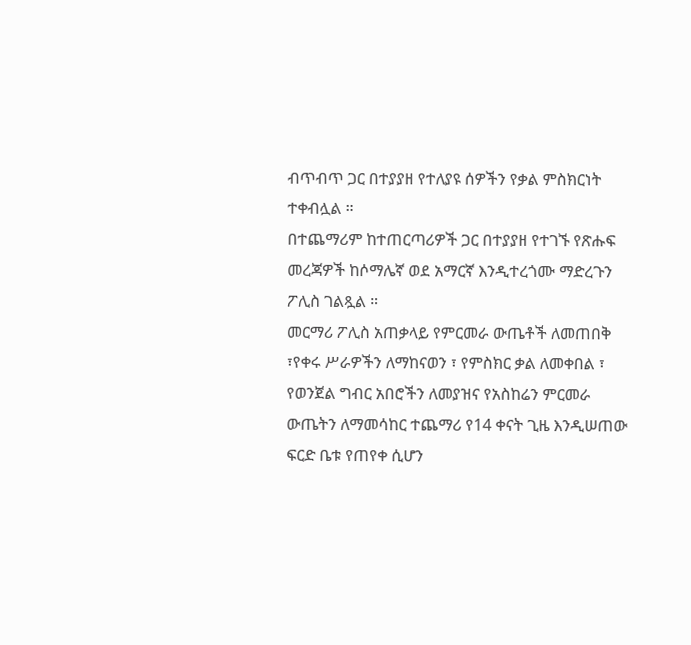ብጥብጥ ጋር በተያያዘ የተለያዩ ሰዎችን የቃል ምስክርነት ተቀብሏል ።
በተጨማሪም ከተጠርጣሪዎች ጋር በተያያዘ የተገኙ የጽሑፍ መረጃዎች ከሶማሌኛ ወደ አማርኛ እንዲተረጎሙ ማድረጉን ፖሊስ ገልጿል ።
መርማሪ ፖሊስ አጠቃላይ የምርመራ ውጤቶች ለመጠበቅ ፣የቀሩ ሥራዎችን ለማከናወን ፣ የምስክር ቃል ለመቀበል ፣ የወንጀል ግብር አበሮችን ለመያዝና የአስከሬን ምርመራ ውጤትን ለማመሳከር ተጨማሪ የ14 ቀናት ጊዜ እንዲሠጠው ፍርድ ቤቱ የጠየቀ ሲሆን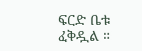ፍርድ ቤቱ ፈቅዷል ።